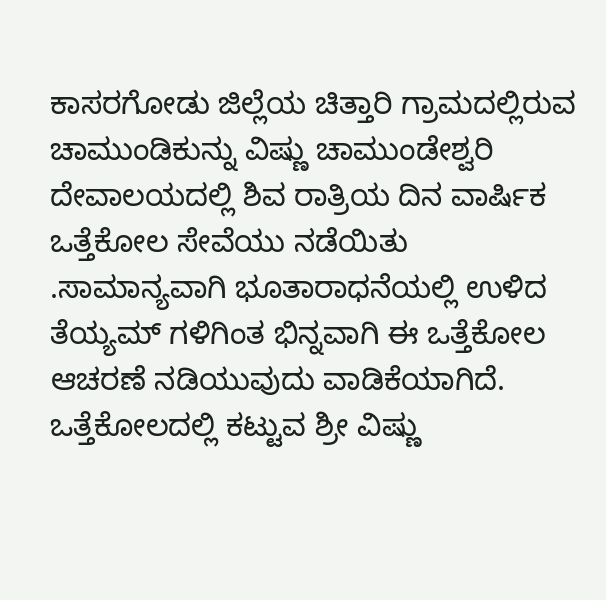ಕಾಸರಗೋಡು ಜಿಲ್ಲೆಯ ಚಿತ್ತಾರಿ ಗ್ರಾಮದಲ್ಲಿರುವ ಚಾಮುಂಡಿಕುನ್ನು ವಿಷ್ಣು ಚಾಮುಂಡೇಶ್ವರಿ ದೇವಾಲಯದಲ್ಲಿ ಶಿವ ರಾತ್ರಿಯ ದಿನ ವಾರ್ಷಿಕ ಒತ್ತೆಕೋಲ ಸೇವೆಯು ನಡೆಯಿತು .ಸಾಮಾನ್ಯವಾಗಿ ಭೂತಾರಾಧನೆಯಲ್ಲಿ ಉಳಿದ ತೆಯ್ಯಮ್ ಗಳಿಗಿಂತ ಭಿನ್ನವಾಗಿ ಈ ಒತ್ತೆಕೋಲ ಆಚರಣೆ ನಡಿಯುವುದು ವಾಡಿಕೆಯಾಗಿದೆ.
ಒತ್ತೆಕೋಲದಲ್ಲಿ ಕಟ್ಟುವ ಶ್ರೀ ವಿಷ್ಣು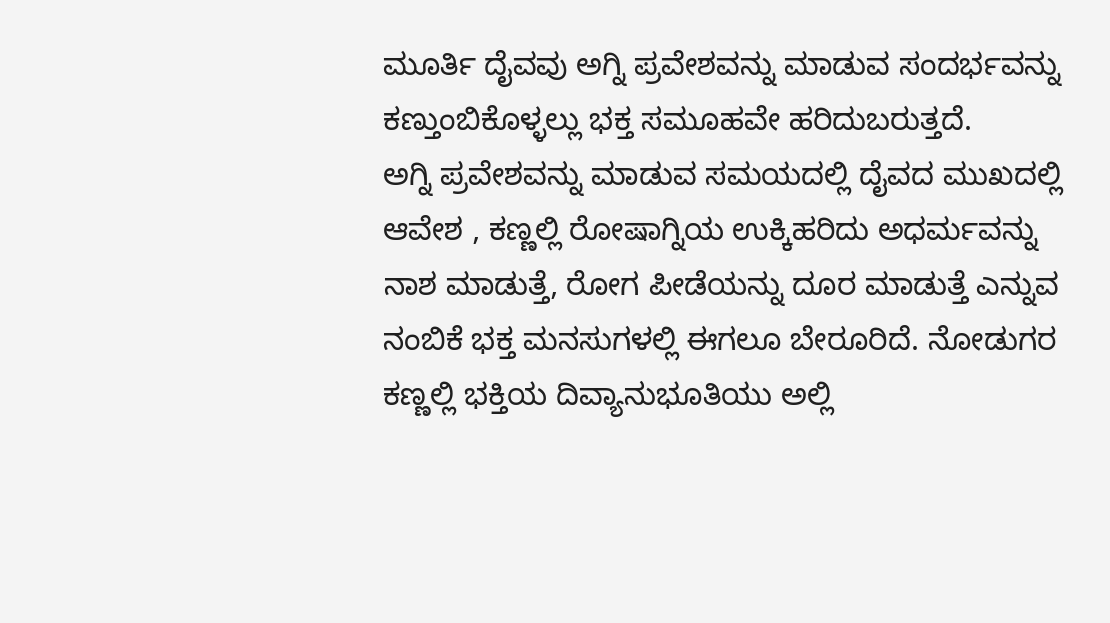ಮೂರ್ತಿ ದೈವವು ಅಗ್ನಿ ಪ್ರವೇಶವನ್ನು ಮಾಡುವ ಸಂದರ್ಭವನ್ನು ಕಣ್ತುಂಬಿಕೊಳ್ಳಲ್ಲು ಭಕ್ತ ಸಮೂಹವೇ ಹರಿದುಬರುತ್ತದೆ.
ಅಗ್ನಿ ಪ್ರವೇಶವನ್ನು ಮಾಡುವ ಸಮಯದಲ್ಲಿ ದೈವದ ಮುಖದಲ್ಲಿ ಆವೇಶ , ಕಣ್ಣಲ್ಲಿ ರೋಷಾಗ್ನಿಯ ಉಕ್ಕಿಹರಿದು ಅಧರ್ಮವನ್ನು ನಾಶ ಮಾಡುತ್ತೆ, ರೋಗ ಪೀಡೆಯನ್ನು ದೂರ ಮಾಡುತ್ತೆ ಎನ್ನುವ ನಂಬಿಕೆ ಭಕ್ತ ಮನಸುಗಳಲ್ಲಿ ಈಗಲೂ ಬೇರೂರಿದೆ. ನೋಡುಗರ ಕಣ್ಣಲ್ಲಿ ಭಕ್ತಿಯ ದಿವ್ಯಾನುಭೂತಿಯು ಅಲ್ಲಿ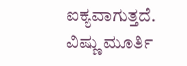ಐಕ್ಯವಾಗುತ್ತದೆ. ವಿಷ್ಣು ಮೂರ್ತಿ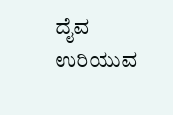ದೈವ ಉರಿಯುವ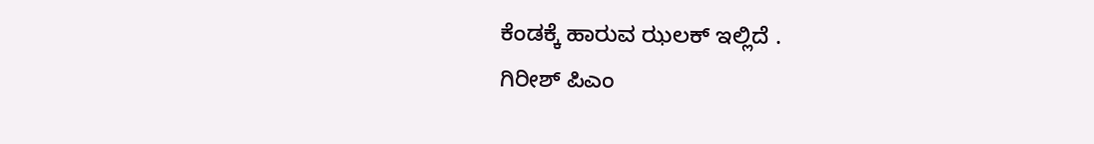ಕೆಂಡಕ್ಕೆ ಹಾರುವ ಝಲಕ್ ಇಲ್ಲಿದೆ .
ಗಿರೀಶ್ ಪಿಎಂ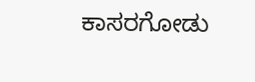ಕಾಸರಗೋಡು